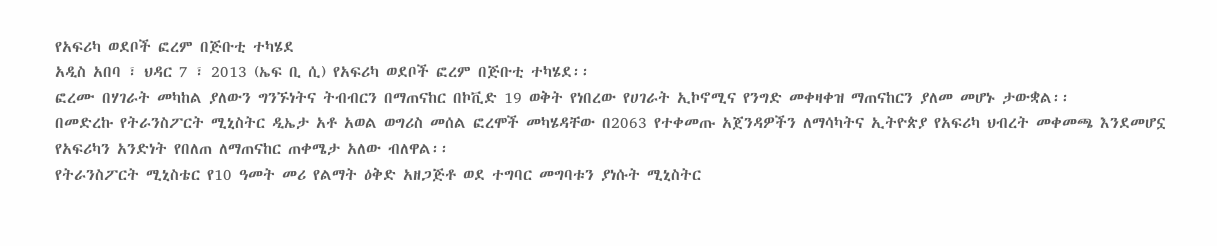የአፍሪካ ወደቦች ፎረም በጅቡቲ ተካሄደ
አዲስ አበባ ፣ ህዳር 7 ፣ 2013 (ኤፍ ቢ ሲ) የአፍሪካ ወደቦች ፎረም በጅቡቲ ተካሄደ፡፡
ፎረሙ በሃገራት መካከል ያለውን ግንኙነትና ትብብርን በማጠናከር በኮቪድ 19 ወቅት የነበረው የሀገራት ኢኮኖሚና የንግድ መቀዛቀዝ ማጠናከርን ያለመ መሆኑ ታውቋል፡፡
በመድረኩ የትራንስፖርት ሚኒስትር ዲኤታ አቶ አወል ወግሪስ መሰል ፎረሞች መካሄዳቸው በ2063 የተቀመጡ አጀንዳዎችን ለማሳካትና ኢትዮጵያ የአፍሪካ ህብረት መቀመጫ እንደመሆኗ የአፍሪካን አንድነት የበለጠ ለማጠናከር ጠቀሜታ አለው ብለዋል፡፡
የትራንስፖርት ሚኒስቴር የ10 ዓመት መሪ የልማት ዕቅድ አዘጋጅቶ ወደ ተግባር መግባቱን ያነሱት ሚኒስትር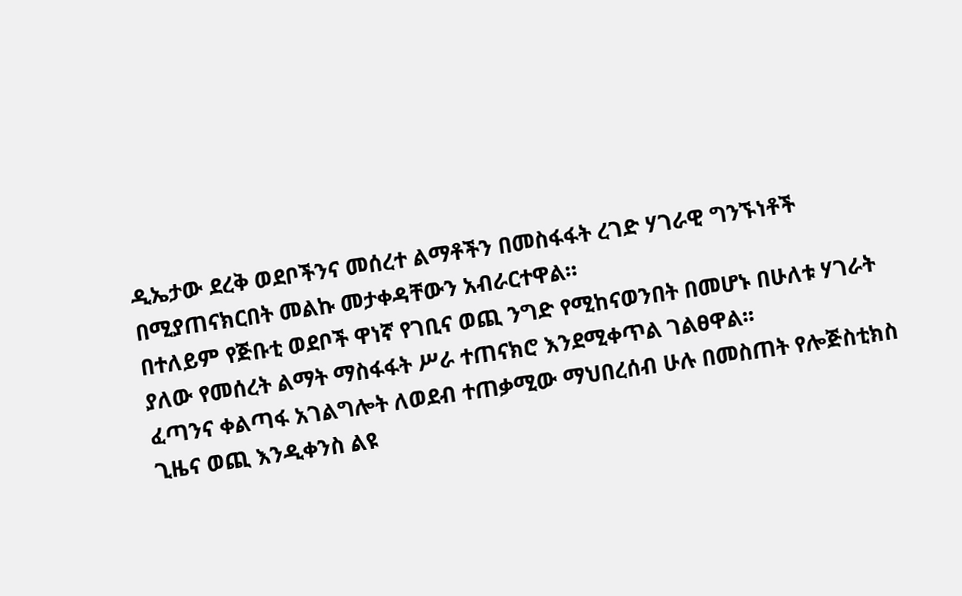ዲኤታው ደረቅ ወደቦችንና መሰረተ ልማቶችን በመስፋፋት ረገድ ሃገራዊ ግንኙነቶች በሚያጠናክርበት መልኩ መታቀዳቸውን አብራርተዋል።
በተለይም የጅቡቲ ወደቦች ዋነኛ የገቢና ወጪ ንግድ የሚከናወንበት በመሆኑ በሁለቱ ሃገራት ያለው የመሰረት ልማት ማስፋፋት ሥራ ተጠናክሮ እንደሚቀጥል ገልፀዋል፡፡
ፈጣንና ቀልጣፋ አገልግሎት ለወደብ ተጠቃሚው ማህበረሰብ ሁሉ በመስጠት የሎጅስቲክስ ጊዜና ወጪ እንዲቀንስ ልዩ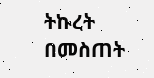ትኩረት በመስጠት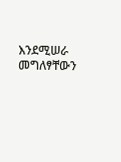እንደሚሠራ መግለፃቸውን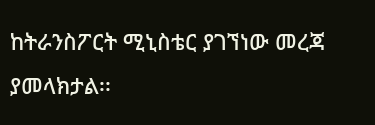ከትራንስፖርት ሚኒስቴር ያገኘነው መረጃ ያመላክታል፡፡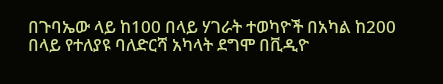በጉባኤው ላይ ከ100 በላይ ሃገራት ተወካዮች በአካል ከ200 በላይ የተለያዩ ባለድርሻ አካላት ደግሞ በቪዲዮ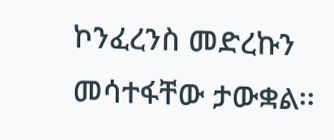ኮንፈረንስ መድረኩን መሳተፋቸው ታውቋል፡፡